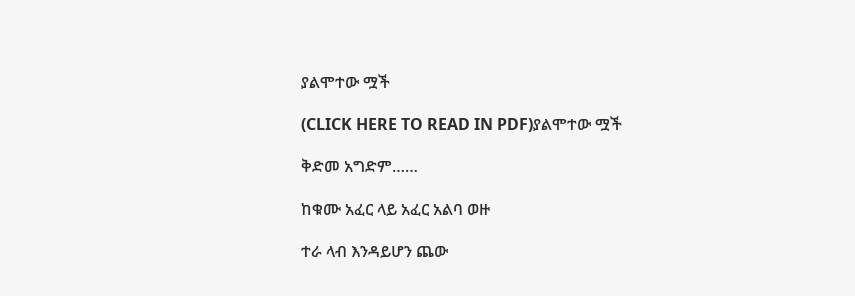ያልሞተው ሟች

(CLICK HERE TO READ IN PDF)ያልሞተው ሟች

ቅድመ አግድም……

ከቁሙ አፈር ላይ አፈር አልባ ወዙ

ተራ ላብ እንዳይሆን ጨው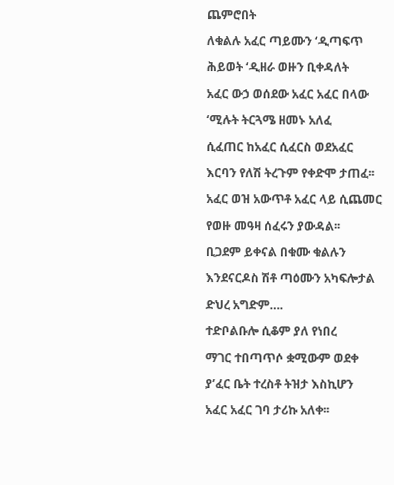ጨምሮበት

ለቁልሉ አፈር ጣይሙን ‘ዲጣፍጥ

ሕይወት ‘ዲዘራ ወዙን ቢቀዳለት

አፈር ውኃ ወሰደው አፈር አፈር በላው

‘ሚሉት ትርጓሜ ዘመኑ አለፈ

ሲፈጠር ከአፈር ሲፈርስ ወደአፈር

እርባን የለሽ ትረጉም የቀድሞ ታጠፈ፡፡

አፈር ወዝ አውጥቶ አፈር ላይ ሲጨመር

የወዙ መዓዛ ሰፈሩን ያውዳል፡፡

ቢጋደም ይቀናል በቁሙ ቁልሉን

እንደናርዶስ ሽቶ ጣዕሙን አካፍሎታል

ድህረ አግድም….

ተድቦልቡሎ ሲቆም ያለ የነበረ

ማገር ተበጣጥሶ ቋሚውም ወደቀ

ያ’ፈር ቤት ተረስቶ ትዝታ እስኪሆን

አፈር አፈር ገባ ታሪኩ አለቀ፡፡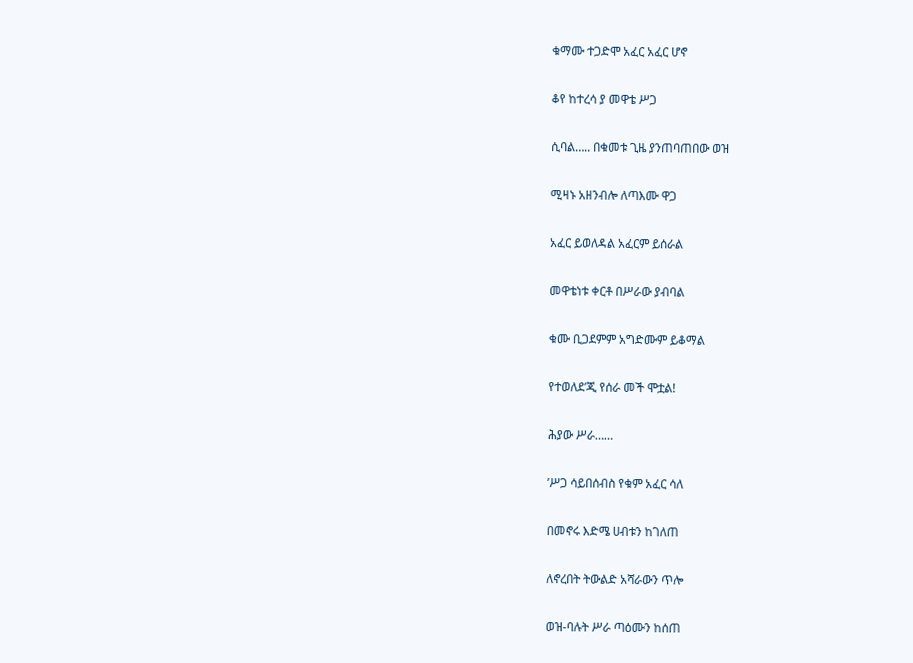ቁማሙ ተጋድሞ አፈር አፈር ሆኖ

ቆየ ከተረሳ ያ መዋቴ ሥጋ

ሲባል….. በቁመቱ ጊዜ ያንጠባጠበው ወዝ

ሚዛኑ አዘንብሎ ለጣእሙ ዋጋ

አፈር ይወለዳል አፈርም ይሰራል

መዋቴነቱ ቀርቶ በሥራው ያብባል

ቁሙ ቢጋደምም አግድሙም ይቆማል

የተወለደ’ጂ የሰራ መች ሞቷል!

ሕያው ሥራ……

’ሥጋ ሳይበሰብስ የቁም አፈር ሳለ

በመኖሩ እድሜ ሀብቱን ከገለጠ

ለኖረበት ትውልድ አሻራውን ጥሎ

ወዝ-ባሉት ሥራ ጣዕሙን ከሰጠ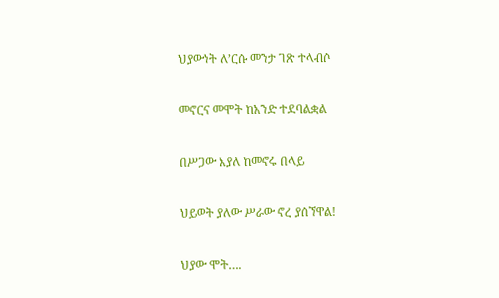ህያውነት ለ’ርሱ መንታ ገጽ ተላብሶ

መኖርና መሞት ከአንድ ተደባልቋል

በሥጋው እያለ ከመኖሩ በላይ

ህይወት ያለው ሥራው ኖረ ያሰኘዋል!

ህያው ሞት….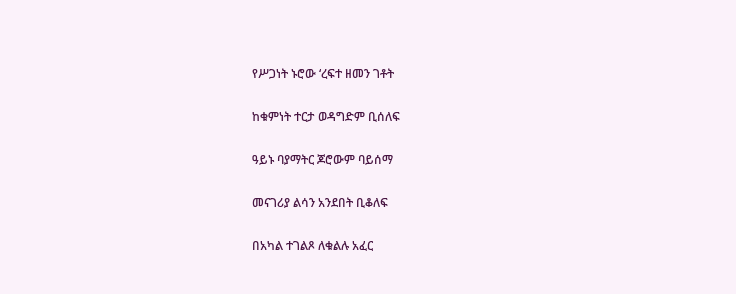የሥጋነት ኑሮው ‘ረፍተ ዘመን ገቶት

ከቁምነት ተርታ ወዳግድም ቢሰለፍ

ዓይኑ ባያማትር ጆሮውም ባይሰማ

መናገሪያ ልሳን አንደበት ቢቆለፍ

በአካል ተገልጾ ለቁልሉ አፈር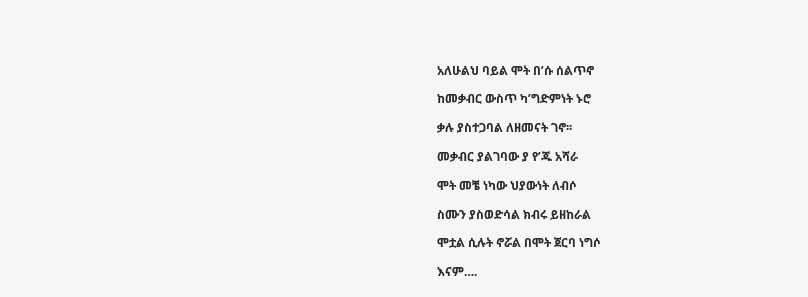አለሁልህ ባይል ሞት በ’ሱ ሰልጥኖ

ከመቃብር ውስጥ ካ’ግድምነት ኑሮ

ቃሉ ያስተጋባል ለዘመናት ገኖ፡፡

መቃብር ያልገባው ያ የ’ጁ አሻራ

ሞት መቼ ነካው ህያውነት ለብሶ

ስሙን ያስወድሳል ክብሩ ይዘከራል

ሞቷል ሲሉት ኖሯል በሞት ጀርባ ነግሶ

እናም….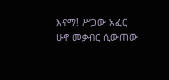እናማ! ሥጋው አፈር ሁኖ መቃብር ሲውጠው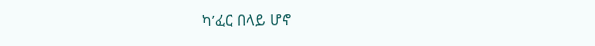ካ’ፈር በላይ ሆኖ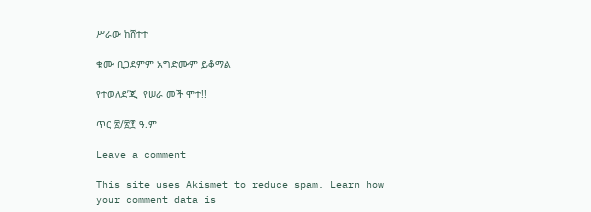ሥራው ከሸተተ

ቁሙ ቢጋደምም አግድሙም ይቆማል

የተወለደ’ጂ  የሠራ መች ሞተ!!

ጥር ፳/፳፻ ዓ.ም

Leave a comment

This site uses Akismet to reduce spam. Learn how your comment data is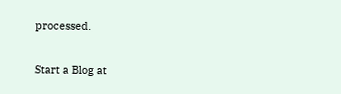processed.

Start a Blog at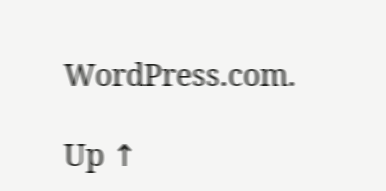WordPress.com.

Up ↑